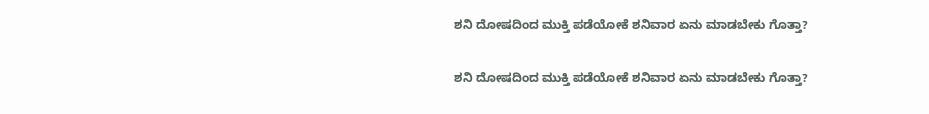ಶನಿ ದೋಷದಿಂದ ಮುಕ್ತಿ ಪಡೆಯೋಕೆ ಶನಿವಾರ ಏನು ಮಾಡಬೇಕು ಗೊತ್ತಾ?

ಶನಿ ದೋಷದಿಂದ ಮುಕ್ತಿ ಪಡೆಯೋಕೆ ಶನಿವಾರ ಏನು ಮಾಡಬೇಕು ಗೊತ್ತಾ?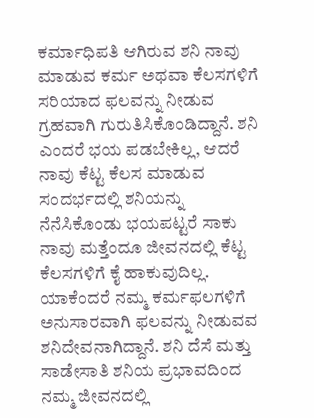ಕರ್ಮಾಧಿಪತಿ ಆಗಿರುವ ಶನಿ ನಾವು ಮಾಡುವ ಕರ್ಮ ಅಥವಾ ಕೆಲಸಗಳಿಗೆ ಸರಿಯಾದ ಫಲವನ್ನು ನೀಡುವ ಗ್ರಹವಾಗಿ ಗುರುತಿಸಿಕೊಂಡಿದ್ದಾನೆ. ಶನಿ ಎಂದರೆ ಭಯ ಪಡಬೇಕಿಲ್ಲ, ಆದರೆ ನಾವು ಕೆಟ್ಟ ಕೆಲಸ ಮಾಡುವ ಸಂದರ್ಭದಲ್ಲಿ ಶನಿಯನ್ನು ನೆನೆಸಿಕೊಂಡು ಭಯಪಟ್ಟರೆ ಸಾಕು ನಾವು ಮತ್ತೆಂದೂ ಜೀವನದಲ್ಲಿ ಕೆಟ್ಟ ಕೆಲಸಗಳಿಗೆ ಕೈ ಹಾಕುವುದಿಲ್ಲ. ಯಾಕೆಂದರೆ ನಮ್ಮ ಕರ್ಮಫಲಗಳಿಗೆ ಅನುಸಾರವಾಗಿ ಫಲವನ್ನು ನೀಡುವವ ಶನಿದೇವನಾಗಿದ್ದಾನೆ. ಶನಿ ದೆಸೆ ಮತ್ತು ಸಾಡೇಸಾತಿ ಶನಿಯ ಪ್ರಭಾವದಿಂದ ನಮ್ಮ ಜೀವನದಲ್ಲಿ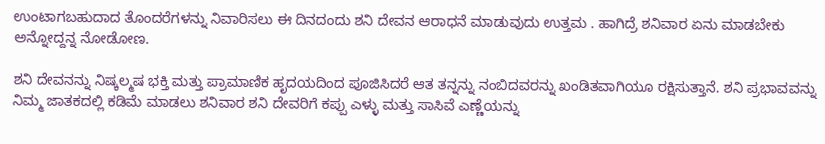ಉಂಟಾಗಬಹುದಾದ ತೊಂದರೆಗಳನ್ನು ನಿವಾರಿಸಲು ಈ ದಿನದಂದು ಶನಿ ದೇವನ ಆರಾಧನೆ ಮಾಡುವುದು ಉತ್ತಮ . ಹಾಗಿದ್ರೆ ಶನಿವಾರ ಏನು ಮಾಡಬೇಕು ಅನ್ನೋದ್ದನ್ನ ನೋಡೋಣ.

ಶನಿ ದೇವನನ್ನು ನಿಷ್ಕಲ್ಮಷ ಭಕ್ತಿ ಮತ್ತು ಪ್ರಾಮಾಣಿಕ ಹೃದಯದಿಂದ ಪೂಜಿಸಿದರೆ ಆತ ತನ್ನನ್ನು ನಂಬಿದವರನ್ನು ಖಂಡಿತವಾಗಿಯೂ ರಕ್ಷಿಸುತ್ತಾನೆ. ಶನಿ ಪ್ರಭಾವವನ್ನು ನಿಮ್ಮ ಜಾತಕದಲ್ಲಿ ಕಡಿಮೆ ಮಾಡಲು ಶನಿವಾರ ಶನಿ ದೇವರಿಗೆ ಕಪ್ಪು ಎಳ್ಳು ಮತ್ತು ಸಾಸಿವೆ ಎಣ್ಣೆಯನ್ನು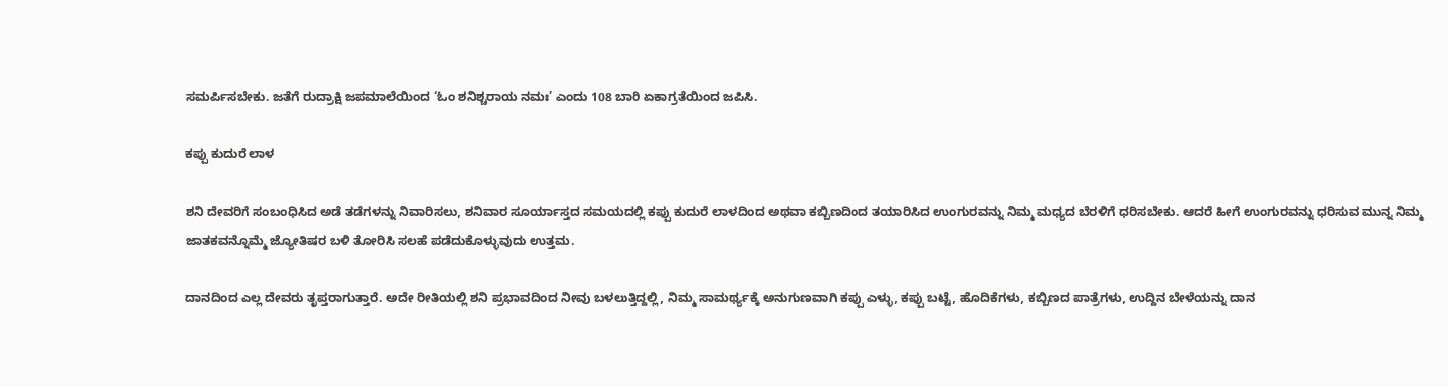ಸಮರ್ಪಿಸಬೇಕು. ಜತೆಗೆ ರುದ್ರಾಕ್ಷಿ ಜಪಮಾಲೆಯಿಂದ ‘ಓಂ ಶನಿಶ್ಚರಾಯ ನಮಃ’ ಎಂದು 108 ಬಾರಿ ಏಕಾಗ್ರತೆಯಿಂದ ಜಪಿಸಿ.

ಕಪ್ಪು ಕುದುರೆ ಲಾಳ

ಶನಿ ದೇವರಿಗೆ ಸಂಬಂಧಿಸಿದ ಅಡೆ ತಡೆಗಳನ್ನು ನಿವಾರಿಸಲು, ಶನಿವಾರ ಸೂರ್ಯಾಸ್ತದ ಸಮಯದಲ್ಲಿ ಕಪ್ಪು ಕುದುರೆ ಲಾಳದಿಂದ ಅಥವಾ ಕಬ್ಬಿಣದಿಂದ ತಯಾರಿಸಿದ ಉಂಗುರವನ್ನು ನಿಮ್ಮ ಮಧ್ಯದ ಬೆರಳಿಗೆ ಧರಿಸಬೇಕು. ಆದರೆ ಹೀಗೆ ಉಂಗುರವನ್ನು ಧರಿಸುವ ಮುನ್ನ ನಿಮ್ಮ ಜಾತಕವನ್ನೊಮ್ಮೆ ಜ್ಯೋತಿಷರ ಬಳಿ ತೋರಿಸಿ ಸಲಹೆ ಪಡೆದುಕೊಳ್ಳುವುದು ಉತ್ತಮ.

ದಾನದಿಂದ ಎಲ್ಲ ದೇವರು ತೃಪ್ತರಾಗುತ್ತಾರೆ. ಅದೇ ರೀತಿಯಲ್ಲಿ ಶನಿ ಪ್ರಭಾವದಿಂದ ನೀವು ಬಳಲುತ್ತಿದ್ದಲ್ಲಿ, ನಿಮ್ಮ ಸಾಮರ್ಥ್ಯಕ್ಕೆ ಅನುಗುಣವಾಗಿ ಕಪ್ಪು ಎಳ್ಳು, ಕಪ್ಪು ಬಟ್ಟೆ, ಹೊದಿಕೆಗಳು, ಕಬ್ಬಿಣದ ಪಾತ್ರೆಗಳು, ಉದ್ದಿನ ಬೇಳೆಯನ್ನು ದಾನ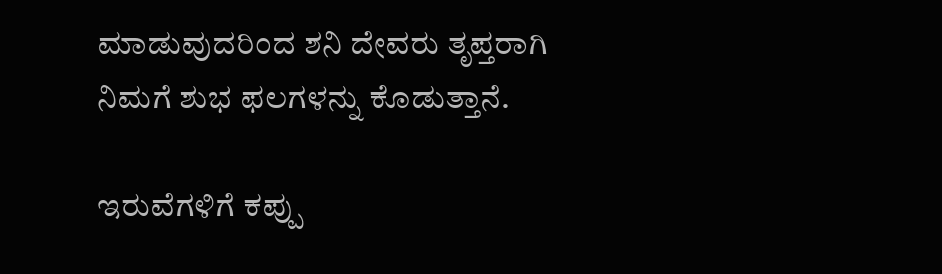ಮಾಡುವುದರಿಂದ ಶನಿ ದೇವರು ತೃಪ್ತರಾಗಿ ನಿಮಗೆ ಶುಭ ಫಲಗಳನ್ನು ಕೊಡುತ್ತಾನೆ.

ಇರುವೆಗಳಿಗೆ ಕಪ್ಪು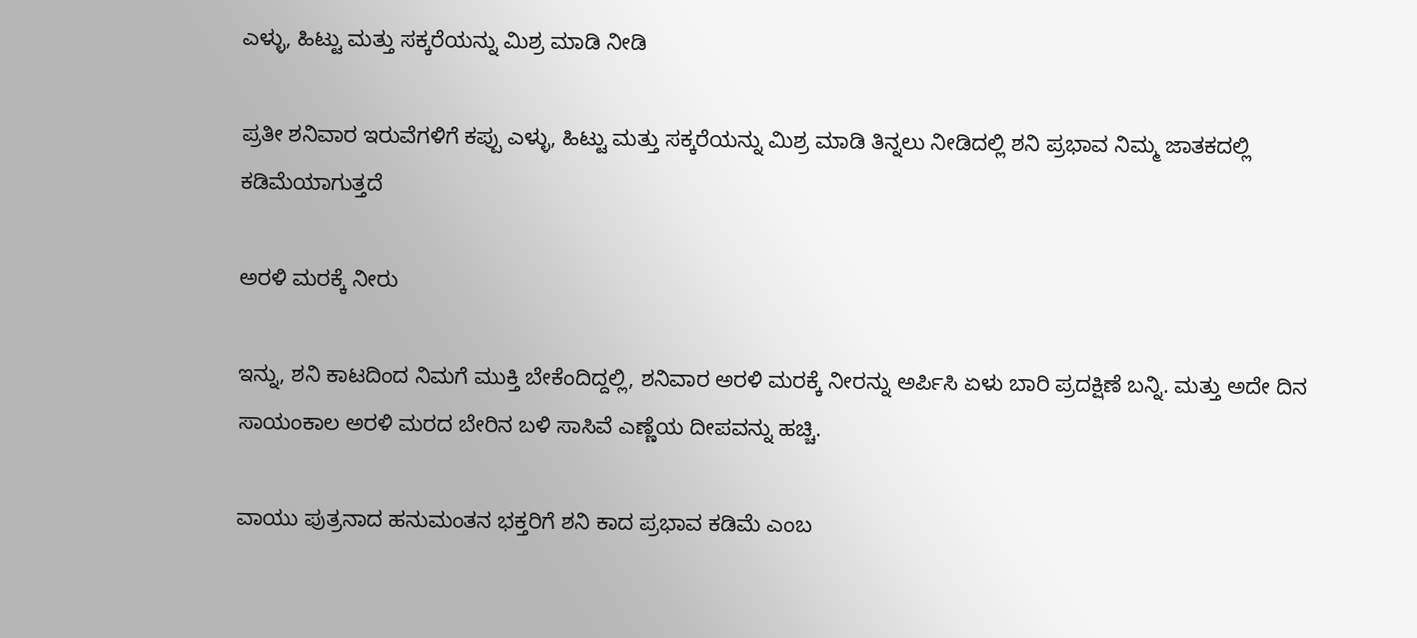ಎಳ್ಳು, ಹಿಟ್ಟು ಮತ್ತು ಸಕ್ಕರೆಯನ್ನು ಮಿಶ್ರ ಮಾಡಿ ನೀಡಿ

ಪ್ರತೀ ಶನಿವಾರ ಇರುವೆಗಳಿಗೆ ಕಪ್ಪು ಎಳ್ಳು, ಹಿಟ್ಟು ಮತ್ತು ಸಕ್ಕರೆಯನ್ನು ಮಿಶ್ರ ಮಾಡಿ ತಿನ್ನಲು ನೀಡಿದಲ್ಲಿ ಶನಿ ಪ್ರಭಾವ ನಿಮ್ಮ ಜಾತಕದಲ್ಲಿ ಕಡಿಮೆಯಾಗುತ್ತದೆ

ಅರಳಿ ಮರಕ್ಕೆ ನೀರು

ಇನ್ನು, ಶನಿ ಕಾಟದಿಂದ ನಿಮಗೆ ಮುಕ್ತಿ ಬೇಕೆಂದಿದ್ದಲ್ಲಿ, ಶನಿವಾರ ಅರಳಿ ಮರಕ್ಕೆ ನೀರನ್ನು ಅರ್ಪಿಸಿ ಏಳು ಬಾರಿ ಪ್ರದಕ್ಷಿಣೆ ಬನ್ನಿ. ಮತ್ತು ಅದೇ ದಿನ ಸಾಯಂಕಾಲ ಅರಳಿ ಮರದ ಬೇರಿನ ಬಳಿ ಸಾಸಿವೆ ಎಣ್ಣೆಯ ದೀಪವನ್ನು ಹಚ್ಚಿ.

ವಾಯು ಪುತ್ರನಾದ ಹನುಮಂತನ ಭಕ್ತರಿಗೆ ಶನಿ ಕಾದ ಪ್ರಭಾವ ಕಡಿಮೆ ಎಂಬ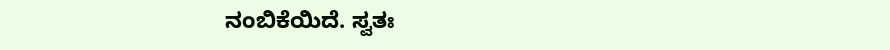ನಂಬಿಕೆಯಿದೆ. ಸ್ವತಃ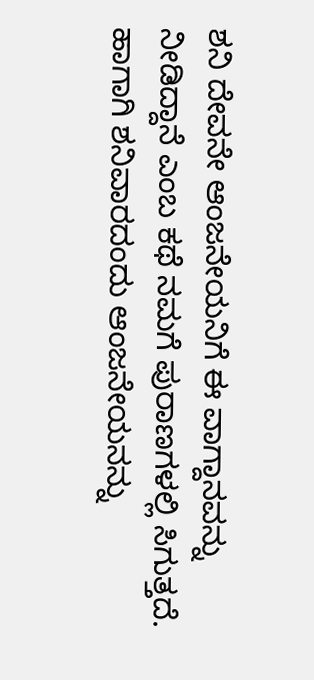ಶನಿ ದೇವನೇ ಆಂಜನೇಯನಿಗೆ ಈ ವಾಗ್ದಾನವನ್ನು ನೀಡಿದ್ದಾನೆ ಎಂಬ ಕಥೆ ನಮಗೆ ಪುರಾಣಗಳಲ್ಲಿ ಸಿಗುತ್ತದೆ. ಹಾಗಾಗಿ ಶನಿವಾರದಂದು ಆಂಜನೇಯನನ್ನು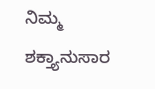ನಿಮ್ಮ ಶಕ್ತ್ಯಾನುಸಾರ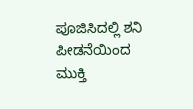ಪೂಜಿಸಿದಲ್ಲಿ ಶನಿ ಪೀಡನೆಯಿಂದ ಮುಕ್ತಿ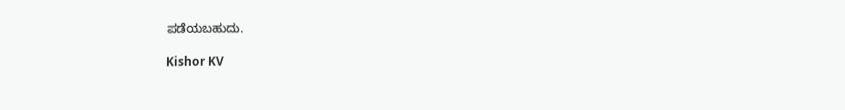ಪಡೆಯಬಹುದು.

Kishor KV